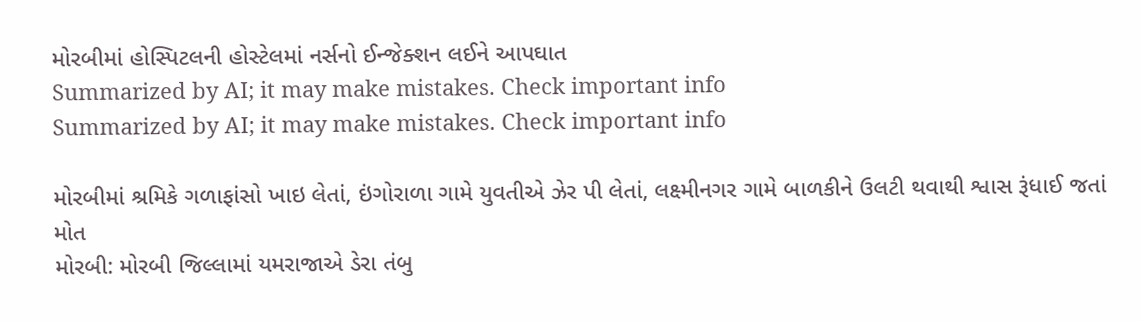મોરબીમાં હોસ્પિટલની હોસ્ટેલમાં નર્સનો ઈન્જેક્શન લઈને આપઘાત
Summarized by AI; it may make mistakes. Check important info
Summarized by AI; it may make mistakes. Check important info

મોરબીમાં શ્રમિકે ગળાફાંસો ખાઇ લેતાં, ઇંગોરાળા ગામે યુવતીએ ઝેર પી લેતાં, લક્ષ્મીનગર ગામે બાળકીને ઉલટી થવાથી શ્વાસ રૂંધાઈ જતાં મોત
મોરબી: મોરબી જિલ્લામાં યમરાજાએ ડેરા તંબુ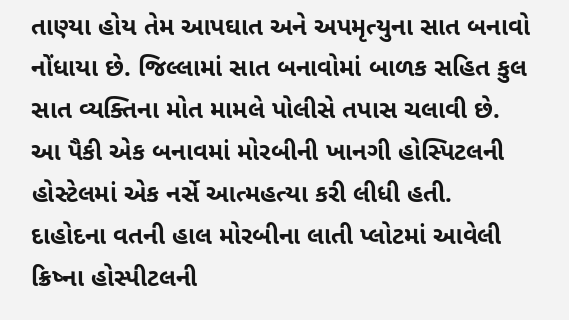તાણ્યા હોય તેમ આપઘાત અને અપમૃત્યુના સાત બનાવો નોંધાયા છે. જિલ્લામાં સાત બનાવોમાં બાળક સહિત કુલ સાત વ્યક્તિના મોત મામલે પોલીસે તપાસ ચલાવી છે. આ પૈકી એક બનાવમાં મોરબીની ખાનગી હોસ્પિટલની હોસ્ટેલમાં એક નર્સે આત્મહત્યા કરી લીધી હતી.
દાહોદના વતની હાલ મોરબીના લાતી પ્લોટમાં આવેલી ક્રિષ્ના હોસ્પીટલની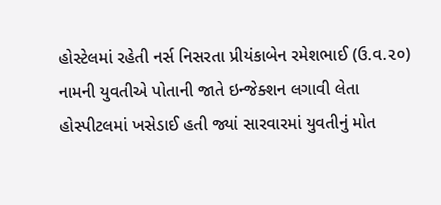હોસ્ટેલમાં રહેતી નર્સ નિસરતા પ્રીયંકાબેન રમેશભાઈ (ઉ.વ.૨૦) નામની યુવતીએ પોતાની જાતે ઇન્જેક્શન લગાવી લેતા હોસ્પીટલમાં ખસેડાઈ હતી જ્યાં સારવારમાં યુવતીનું મોત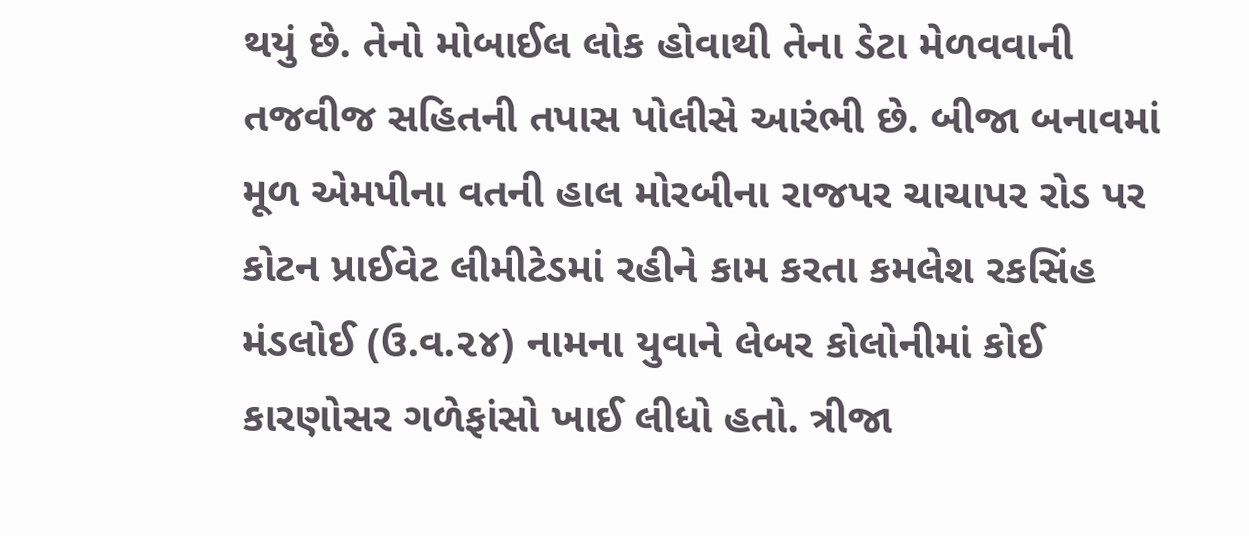થયું છે. તેનો મોબાઈલ લોક હોવાથી તેના ડેટા મેળવવાની તજવીજ સહિતની તપાસ પોલીસે આરંભી છે. બીજા બનાવમાં મૂળ એમપીના વતની હાલ મોરબીના રાજપર ચાચાપર રોડ પર કોટન પ્રાઈવેટ લીમીટેડમાં રહીને કામ કરતા કમલેશ રકસિંહ મંડલોઈ (ઉ.વ.૨૪) નામના યુવાને લેબર કોલોનીમાં કોઈ કારણોસર ગળેફાંસો ખાઈ લીધો હતો. ત્રીજા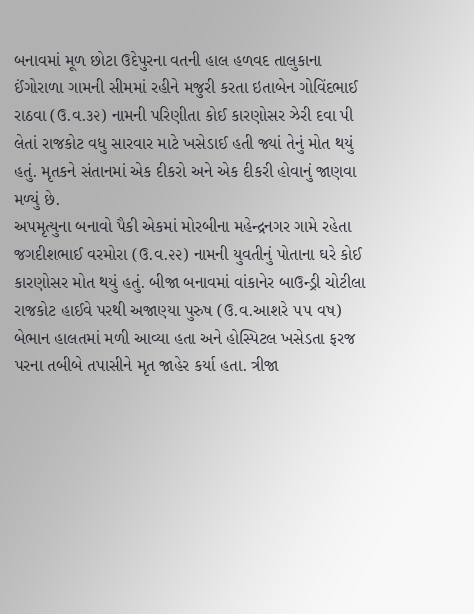બનાવમાં મૂળ છોટા ઉદેપુરના વતની હાલ હળવદ તાલુકાના ઈંગોરાળા ગામની સીમમાં રહીને મજુરી કરતા ઇતાબેન ગોવિંદભાઈ રાઠવા (ઉ.વ.૩૨) નામની પરિણીતા કોઈ કારણોસર ઝેરી દવા પી લેતાં રાજકોટ વધુ સારવાર માટે ખસેડાઈ હતી જ્યાં તેનું મોત થયું હતું. મૃતકને સંતાનમાં એક દીકરો અને એક દીકરી હોવાનું જાણવા મળ્યું છે.
અપમૃત્યુના બનાવો પૈકી એકમાં મોરબીના મહેન્દ્રનગર ગામે રહેતા જગદીશભાઈ વરમોરા (ઉ.વ.૨૨) નામની યુવતીનું પોતાના ઘરે કોઈ કારણોસર મોત થયું હતું. બીજા બનાવમાં વાંકાનેર બાઉન્ડ્રી ચોટીલા રાજકોટ હાઈવે પરથી અજાણ્યા પુરુષ (ઉ.વ.આશરે ૫૫ વષ) બેભાન હાલતમાં મળી આવ્યા હતા અને હોસ્પિટલ ખસેડતા ફરજ પરના તબીબે તપાસીને મૃત જાહેર કર્યા હતા. ત્રીજા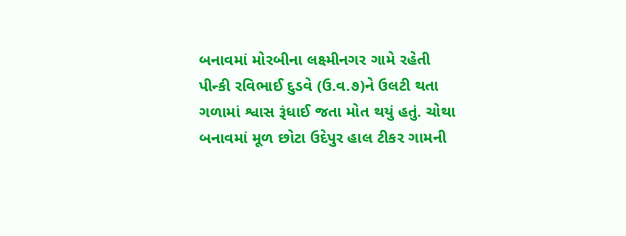બનાવમાં મોરબીના લક્ષ્મીનગર ગામે રહેતી પીન્કી રવિભાઈ દુડવે (ઉ.વ.૭)ને ઉલટી થતા ગળામાં શ્વાસ રૂંધાઈ જતા મોત થયું હતું. ચોથા બનાવમાં મૂળ છોટા ઉદેપુર હાલ ટીકર ગામની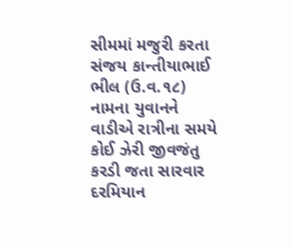સીમમાં મજુરી કરતા સંજય કાન્તીયાભાઈ ભીલ (ઉ.વ.૧૮) નામના યુવાનને વાડીએ રાત્રીના સમયે કોઈ ઝેરી જીવજંતુ કરડી જતા સારવાર દરમિયાન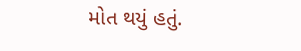મોત થયું હતું.